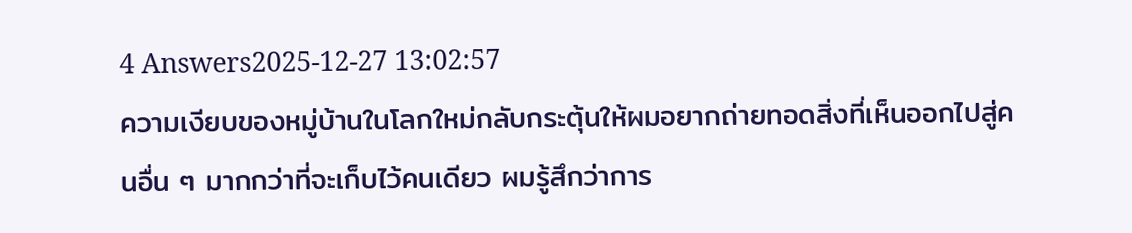4 Answers2025-12-27 13:02:57
ความเงียบของหมู่บ้านในโลกใหม่กลับกระตุ้นให้ผมอยากถ่ายทอดสิ่งที่เห็นออกไปสู่คนอื่น ๆ มากกว่าที่จะเก็บไว้คนเดียว ผมรู้สึกว่าการ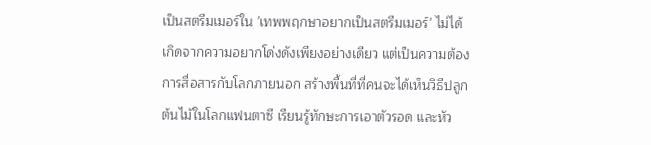เป็นสตรีมเมอร์ใน 'เทพพฤกษาอยากเป็นสตรีมเมอร์' ไม่ได้เกิดจากความอยากโด่งดังเพียงอย่างเดียว แต่เป็นความต้องการสื่อสารกับโลกภายนอก สร้างพื้นที่ที่คนจะได้เห็นวิธีปลูกต้นไม้ในโลกแฟนตาซี เรียนรู้ทักษะการเอาตัวรอด และหัว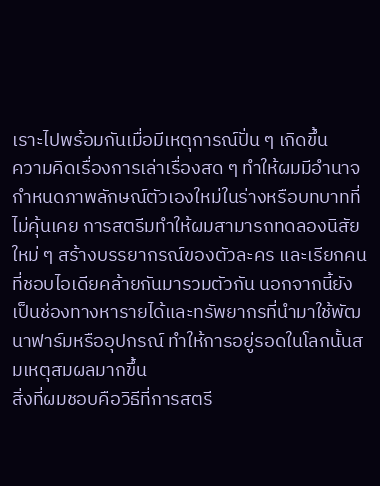เราะไปพร้อมกันเมื่อมีเหตุการณ์ปั่น ๆ เกิดขึ้น
ความคิดเรื่องการเล่าเรื่องสด ๆ ทำให้ผมมีอำนาจกำหนดภาพลักษณ์ตัวเองใหม่ในร่างหรือบทบาทที่ไม่คุ้นเคย การสตรีมทำให้ผมสามารถทดลองนิสัยใหม่ ๆ สร้างบรรยากรณ์ของตัวละคร และเรียกคนที่ชอบไอเดียคล้ายกันมารวมตัวกัน นอกจากนี้ยังเป็นช่องทางหารายได้และทรัพยากรที่นำมาใช้พัฒนาฟาร์มหรืออุปกรณ์ ทำให้การอยู่รอดในโลกนั้นสมเหตุสมผลมากขึ้น
สิ่งที่ผมชอบคือวิธีที่การสตรี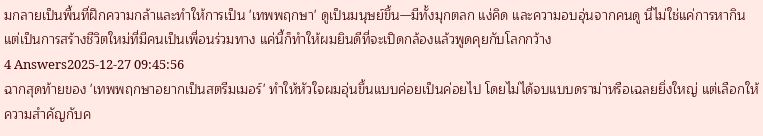มกลายเป็นพื้นที่ฝึกความกล้าและทำให้การเป็น 'เทพพฤกษา' ดูเป็นมนุษย์ขึ้น—มีทั้งมุกตลก แง่คิด และความอบอุ่นจากคนดู นี่ไม่ใช่แค่การหากิน แต่เป็นการสร้างชีวิตใหม่ที่มีคนเป็นเพื่อนร่วมทาง แค่นี้ก็ทำให้ผมยินดีที่จะเปิดกล้องแล้วพูดคุยกับโลกกว้าง
4 Answers2025-12-27 09:45:56
ฉากสุดท้ายของ 'เทพพฤกษาอยากเป็นสตรีมเมอร์' ทำให้หัวใจผมอุ่นขึ้นแบบค่อยเป็นค่อยไป โดยไม่ได้จบแบบดราม่าหรือเฉลยยิ่งใหญ่ แต่เลือกให้ความสำคัญกับค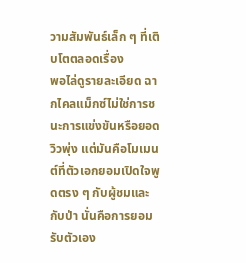วามสัมพันธ์เล็ก ๆ ที่เติบโตตลอดเรื่อง
พอไล่ดูรายละเอียด ฉากไคลแม็กซ์ไม่ใช่การชนะการแข่งขันหรือยอดวิวพุ่ง แต่มันคือโมเมนต์ที่ตัวเอกยอมเปิดใจพูดตรง ๆ กับผู้ชมและกับป่า นั่นคือการยอมรับตัวเอง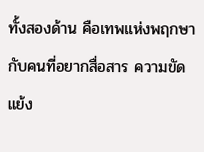ทั้งสองด้าน คือเทพแห่งพฤกษากับคนที่อยากสื่อสาร ความขัดแย้ง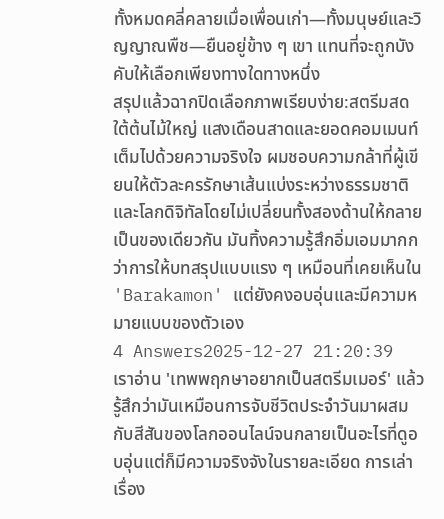ทั้งหมดคลี่คลายเมื่อเพื่อนเก่า—ทั้งมนุษย์และวิญญาณพืช—ยืนอยู่ข้าง ๆ เขา แทนที่จะถูกบังคับให้เลือกเพียงทางใดทางหนึ่ง
สรุปแล้วฉากปิดเลือกภาพเรียบง่าย:สตรีมสดใต้ต้นไม้ใหญ่ แสงเดือนสาดและยอดคอมเมนท์เต็มไปด้วยความจริงใจ ผมชอบความกล้าที่ผู้เขียนให้ตัวละครรักษาเส้นแบ่งระหว่างธรรมชาติและโลกดิจิทัลโดยไม่เปลี่ยนทั้งสองด้านให้กลายเป็นของเดียวกัน มันทิ้งความรู้สึกอิ่มเอมมากกว่าการให้บทสรุปแบบแรง ๆ เหมือนที่เคยเห็นใน 'Barakamon' แต่ยังคงอบอุ่นและมีความหมายแบบของตัวเอง
4 Answers2025-12-27 21:20:39
เราอ่าน 'เทพพฤกษาอยากเป็นสตรีมเมอร์' แล้วรู้สึกว่ามันเหมือนการจับชีวิตประจำวันมาผสมกับสีสันของโลกออนไลน์จนกลายเป็นอะไรที่ดูอบอุ่นแต่ก็มีความจริงจังในรายละเอียด การเล่าเรื่อง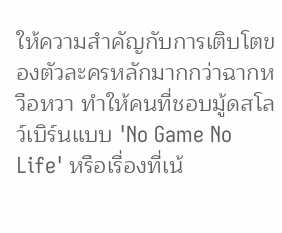ให้ความสำคัญกับการเติบโตของตัวละครหลักมากกว่าฉากหวือหวา ทำให้คนที่ชอบมู้ดสโลว์เบิร์นแบบ 'No Game No Life' หรือเรื่องที่เน้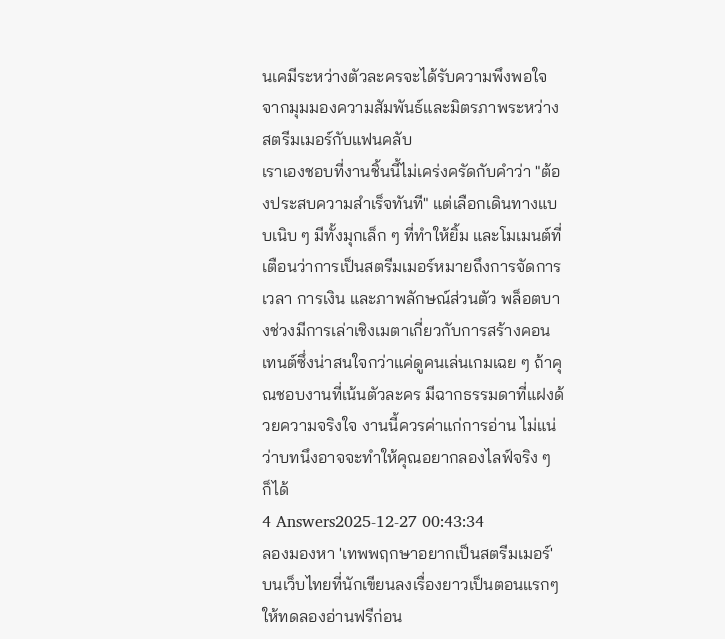นเคมีระหว่างตัวละครจะได้รับความพึงพอใจจากมุมมองความสัมพันธ์และมิตรภาพระหว่างสตรีมเมอร์กับแฟนคลับ
เราเองชอบที่งานชิ้นนี้ไม่เคร่งครัดกับคำว่า "ต้องประสบความสำเร็จทันที" แต่เลือกเดินทางแบบเนิบ ๆ มีทั้งมุกเล็ก ๆ ที่ทำให้ยิ้ม และโมเมนต์ที่เตือนว่าการเป็นสตรีมเมอร์หมายถึงการจัดการเวลา การเงิน และภาพลักษณ์ส่วนตัว พล็อตบางช่วงมีการเล่าเชิงเมตาเกี่ยวกับการสร้างคอนเทนต์ซึ่งน่าสนใจกว่าแค่ดูคนเล่นเกมเฉย ๆ ถ้าคุณชอบงานที่เน้นตัวละคร มีฉากธรรมดาที่แฝงด้วยความจริงใจ งานนี้ควรค่าแก่การอ่าน ไม่แน่ว่าบทนึงอาจจะทำให้คุณอยากลองไลฟ์จริง ๆ ก็ได้
4 Answers2025-12-27 00:43:34
ลองมองหา 'เทพพฤกษาอยากเป็นสตรีมเมอร์' บนเว็บไทยที่นักเขียนลงเรื่องยาวเป็นตอนแรกๆ ให้ทดลองอ่านฟรีก่อน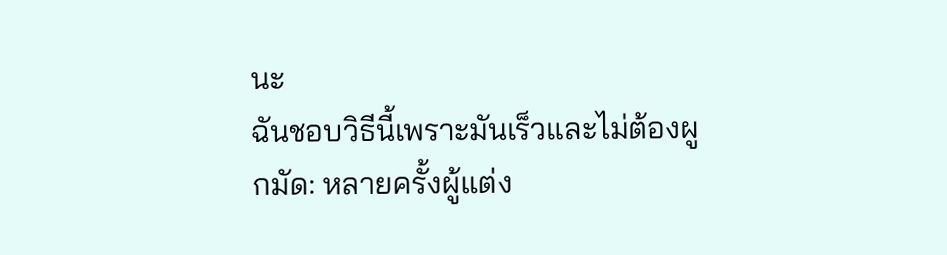นะ
ฉันชอบวิธีนี้เพราะมันเร็วและไม่ต้องผูกมัด: หลายครั้งผู้แต่ง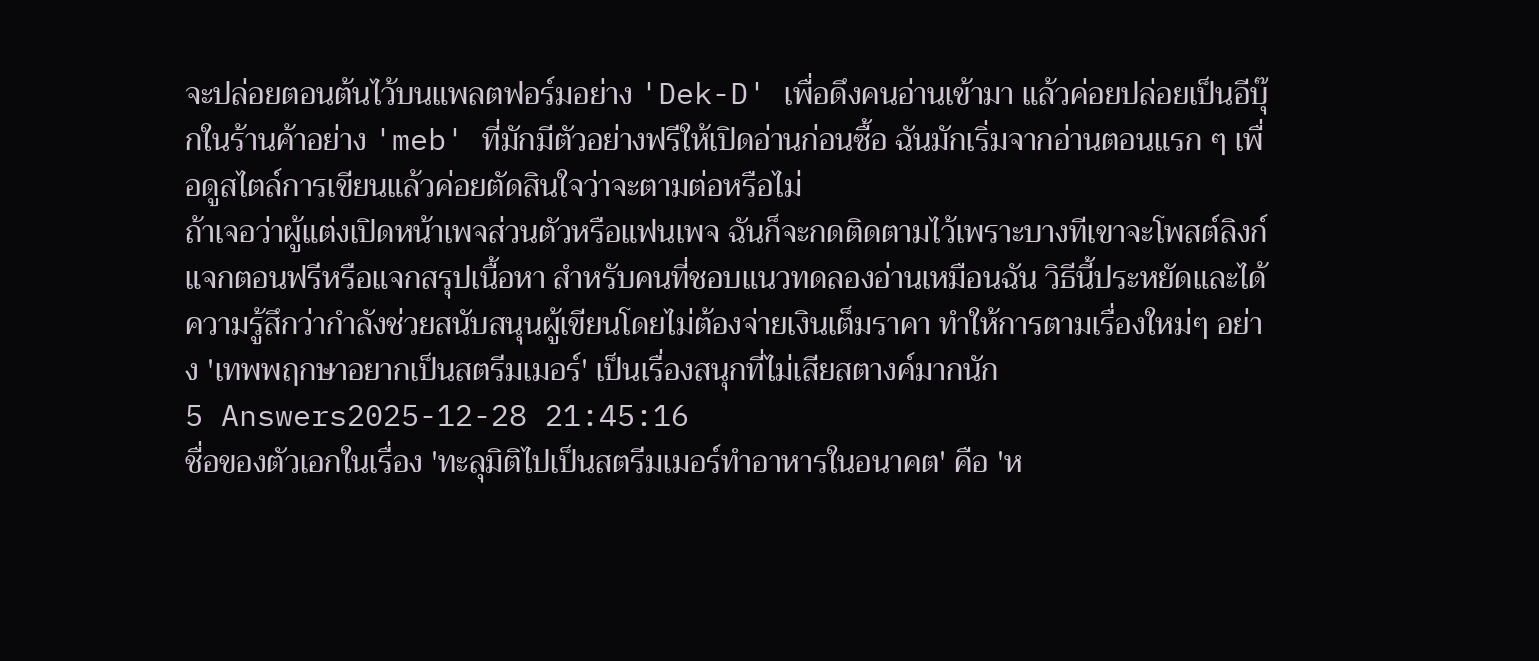จะปล่อยตอนต้นไว้บนแพลตฟอร์มอย่าง 'Dek-D' เพื่อดึงคนอ่านเข้ามา แล้วค่อยปล่อยเป็นอีบุ๊กในร้านค้าอย่าง 'meb' ที่มักมีตัวอย่างฟรีให้เปิดอ่านก่อนซื้อ ฉันมักเริ่มจากอ่านตอนแรก ๆ เพื่อดูสไตล์การเขียนแล้วค่อยตัดสินใจว่าจะตามต่อหรือไม่
ถ้าเจอว่าผู้แต่งเปิดหน้าเพจส่วนตัวหรือแฟนเพจ ฉันก็จะกดติดตามไว้เพราะบางทีเขาจะโพสต์ลิงก์แจกตอนฟรีหรือแจกสรุปเนื้อหา สำหรับคนที่ชอบแนวทดลองอ่านเหมือนฉัน วิธีนี้ประหยัดและได้ความรู้สึกว่ากำลังช่วยสนับสนุนผู้เขียนโดยไม่ต้องจ่ายเงินเต็มราคา ทำให้การตามเรื่องใหม่ๆ อย่าง 'เทพพฤกษาอยากเป็นสตรีมเมอร์' เป็นเรื่องสนุกที่ไม่เสียสตางค์มากนัก
5 Answers2025-12-28 21:45:16
ชื่อของตัวเอกในเรื่อง 'ทะลุมิติไปเป็นสตรีมเมอร์ทำอาหารในอนาคต' คือ 'ห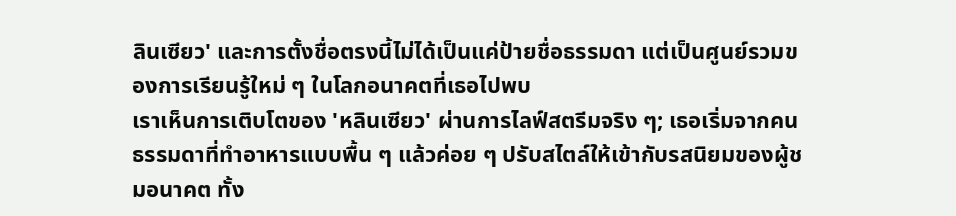ลินเซียว' และการตั้งชื่อตรงนี้ไม่ได้เป็นแค่ป้ายชื่อธรรมดา แต่เป็นศูนย์รวมของการเรียนรู้ใหม่ ๆ ในโลกอนาคตที่เธอไปพบ
เราเห็นการเติบโตของ 'หลินเซียว' ผ่านการไลฟ์สตรีมจริง ๆ; เธอเริ่มจากคนธรรมดาที่ทำอาหารแบบพื้น ๆ แล้วค่อย ๆ ปรับสไตล์ให้เข้ากับรสนิยมของผู้ชมอนาคต ทั้ง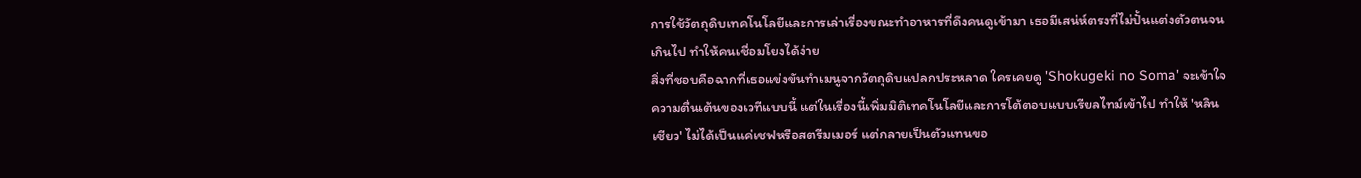การใช้วัตถุดิบเทคโนโลยีและการเล่าเรื่องขณะทำอาหารที่ดึงคนดูเข้ามา เธอมีเสน่ห์ตรงที่ไม่ปั้นแต่งตัวตนจนเกินไป ทำให้คนเชื่อมโยงได้ง่าย
สิ่งที่ชอบคือฉากที่เธอแข่งขันทำเมนูจากวัตถุดิบแปลกประหลาด ใครเคยดู 'Shokugeki no Soma' จะเข้าใจความตื่นเต้นของเวทีแบบนี้ แต่ในเรื่องนี้เพิ่มมิติเทคโนโลยีและการโต้ตอบแบบเรียลไทม์เข้าไป ทำให้ 'หลินเซียว' ไม่ได้เป็นแค่เชฟหรือสตรีมเมอร์ แต่กลายเป็นตัวแทนขอ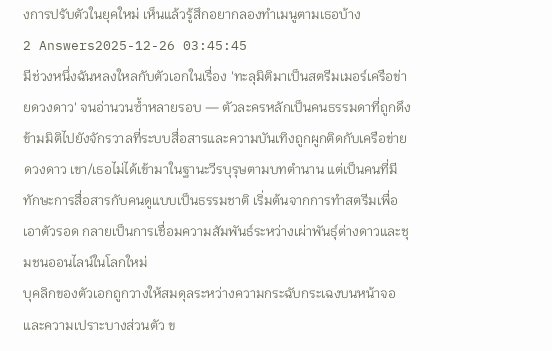งการปรับตัวในยุคใหม่ เห็นแล้วรู้สึกอยากลองทำเมนูตามเธอบ้าง
2 Answers2025-12-26 03:45:45
มีช่วงหนึ่งฉันหลงใหลกับตัวเอกในเรื่อง 'ทะลุมิติมาเป็นสตรีมเมอร์เครือข่ายดวงดาว' จนอ่านวนซ้ำหลายรอบ — ตัวละครหลักเป็นคนธรรมดาที่ถูกดึงข้ามมิติไปยังจักรวาลที่ระบบสื่อสารและความบันเทิงถูกผูกติดกับเครือข่ายดวงดาว เขา/เธอไม่ได้เข้ามาในฐานะวีรบุรุษตามบทตำนาน แต่เป็นคนที่มีทักษะการสื่อสารกับคนดูแบบเป็นธรรมชาติ เริ่มต้นจากการทำสตรีมเพื่อเอาตัวรอด กลายเป็นการเชื่อมความสัมพันธ์ระหว่างเผ่าพันธุ์ต่างดาวและชุมชนออนไลน์ในโลกใหม่
บุคลิกของตัวเอกถูกวางให้สมดุลระหว่างความกระฉับกระเฉงบนหน้าจอและความเปราะบางส่วนตัว ข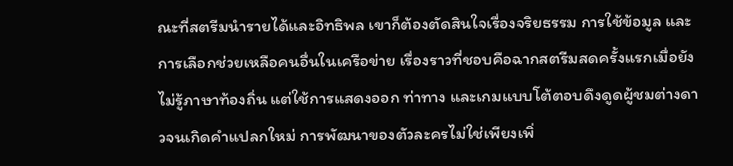ณะที่สตรีมนำรายได้และอิทธิพล เขาก็ต้องตัดสินใจเรื่องจริยธรรม การใช้ข้อมูล และการเลือกช่วยเหลือคนอื่นในเครือข่าย เรื่องราวที่ชอบคือฉากสตรีมสดครั้งแรกเมื่อยังไม่รู้ภาษาท้องถิ่น แต่ใช้การแสดงออก ท่าทาง และเกมแบบโต้ตอบดึงดูดผู้ชมต่างดาวจนเกิดคำแปลกใหม่ การพัฒนาของตัวละครไม่ใช่เพียงเพิ่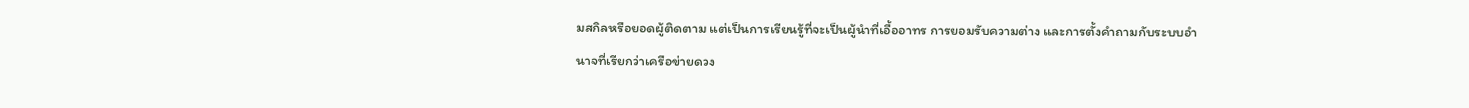มสกิลหรือยอดผู้ติดตาม แต่เป็นการเรียนรู้ที่จะเป็นผู้นำที่เอื้ออาทร การยอมรับความต่าง และการตั้งคำถามกับระบบอำนาจที่เรียกว่าเครือข่ายดวง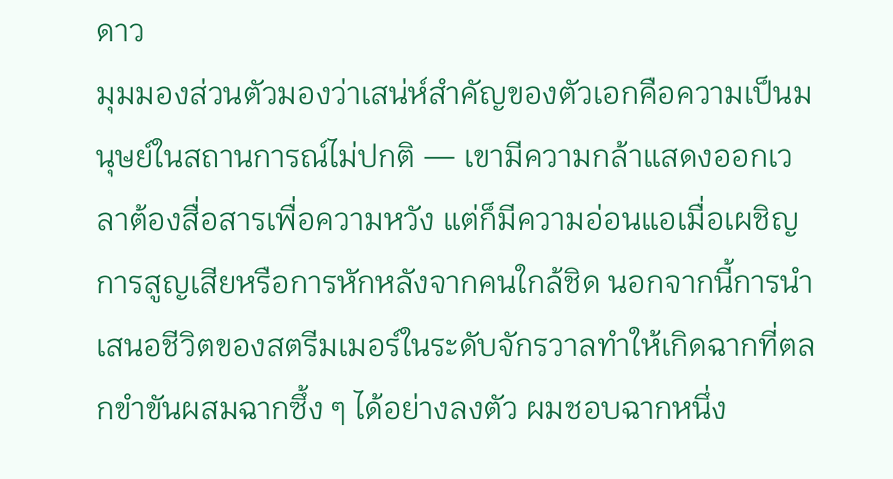ดาว
มุมมองส่วนตัวมองว่าเสน่ห์สำคัญของตัวเอกคือความเป็นมนุษย์ในสถานการณ์ไม่ปกติ — เขามีความกล้าแสดงออกเวลาต้องสื่อสารเพื่อความหวัง แต่ก็มีความอ่อนแอเมื่อเผชิญการสูญเสียหรือการหักหลังจากคนใกล้ชิด นอกจากนี้การนำเสนอชีวิตของสตรีมเมอร์ในระดับจักรวาลทำให้เกิดฉากที่ตลกขำขันผสมฉากซึ้ง ๆ ได้อย่างลงตัว ผมชอบฉากหนึ่ง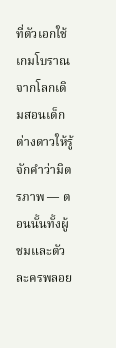ที่ตัวเอกใช้เกมโบราณจากโลกเดิมสอนเด็กต่างดาวให้รู้จักคำว่ามิตรภาพ — ตอนนั้นทั้งผู้ชมและตัวละครพลอย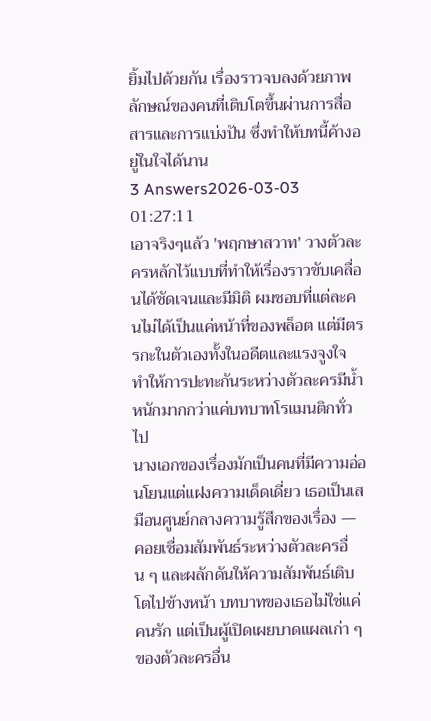ยิ้มไปด้วยกัน เรื่องราวจบลงด้วยภาพลักษณ์ของคนที่เติบโตขึ้นผ่านการสื่อสารและการแบ่งปัน ซึ่งทำให้บทนี้ค้างอยู่ในใจได้นาน
3 Answers2026-03-03 01:27:11
เอาจริงๆแล้ว 'พฤกษาสวาท' วางตัวละครหลักไว้แบบที่ทำให้เรื่องราวขับเคลื่อนได้ชัดเจนและมีมิติ ผมชอบที่แต่ละคนไม่ได้เป็นแค่หน้าที่ของพล็อต แต่มีตรรกะในตัวเองทั้งในอดีตและแรงจูงใจ ทำให้การปะทะกันระหว่างตัวละครมีน้ำหนักมากกว่าแค่บทบาทโรแมนติกทั่วไป
นางเอกของเรื่องมักเป็นคนที่มีความอ่อนโยนแต่แฝงความเด็ดเดี่ยว เธอเป็นเสมือนศูนย์กลางความรู้สึกของเรื่อง — คอยเชื่อมสัมพันธ์ระหว่างตัวละครอื่น ๆ และผลักดันให้ความสัมพันธ์เติบโตไปข้างหน้า บทบาทของเธอไม่ใช่แค่คนรัก แต่เป็นผู้เปิดเผยบาดแผลเก่า ๆ ของตัวละครอื่น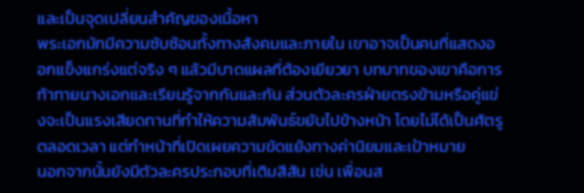และเป็นจุดเปลี่ยนสำคัญของเนื้อหา
พระเอกมักมีความซับซ้อนทั้งทางสังคมและภายใน เขาอาจเป็นคนที่แสดงออกแข็งแกร่งแต่จริง ๆ แล้วมีบาดแผลที่ต้องเยียวยา บทบาทของเขาคือการท้าทายนางเอกและเรียนรู้จากกันและกัน ส่วนตัวละครฝ่ายตรงข้ามหรือคู่แข่งจะเป็นแรงเสียดทานที่ทำให้ความสัมพันธ์ขยับไปข้างหน้า โดยไม่ได้เป็นศัตรูตลอดเวลา แต่ทำหน้าที่เปิดเผยความขัดแย้งทางค่านิยมและเป้าหมาย
นอกจากนั้นยังมีตัวละครประกอบที่เติมสีสัน เช่น เพื่อนส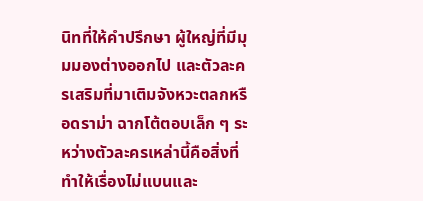นิทที่ให้คำปรึกษา ผู้ใหญ่ที่มีมุมมองต่างออกไป และตัวละครเสริมที่มาเติมจังหวะตลกหรือดราม่า ฉากโต้ตอบเล็ก ๆ ระหว่างตัวละครเหล่านี้คือสิ่งที่ทำให้เรื่องไม่แบนและ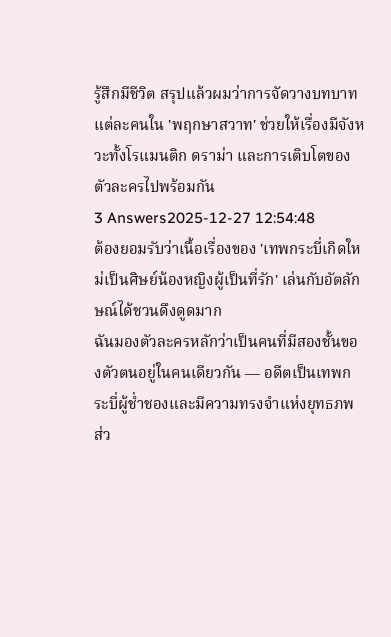รู้สึกมีชีวิต สรุปแล้วผมว่าการจัดวางบทบาทแต่ละคนใน 'พฤกษาสวาท' ช่วยให้เรื่องมีจังหวะทั้งโรแมนติก ดราม่า และการเติบโตของตัวละครไปพร้อมกัน
3 Answers2025-12-27 12:54:48
ต้องยอมรับว่าเนื้อเรื่องของ 'เทพกระบี่เกิดใหม่เป็นศิษย์น้องหญิงผู้เป็นที่รัก' เล่นกับอัตลักษณ์ได้ชวนดึงดูดมาก
ฉันมองตัวละครหลักว่าเป็นคนที่มีสองชั้นของตัวตนอยู่ในคนเดียวกัน — อดีตเป็นเทพกระบี่ผู้ช่ำชองและมีความทรงจำแห่งยุทธภพ ส่ว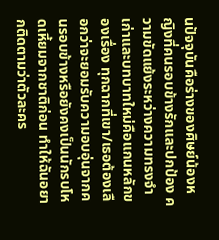นปัจจุบันคือร่างของศิษย์น้องหญิงที่คนรอบข้างรักและปกป้อง ความขัดแย้งระหว่างความทรงจำเก่าและบทบาทใหม่คือแกนหลักของเรื่อง ทุกฉากที่เขา/เธอต้องเลือกว่าจะยอมรับความอบอุ่นจากคนรอบข้างหรือยังคงเป็นนักรบโหดเหี้ยมจากชาติก่อน ทำให้ฉันอยากติดตามว่าตัวละคร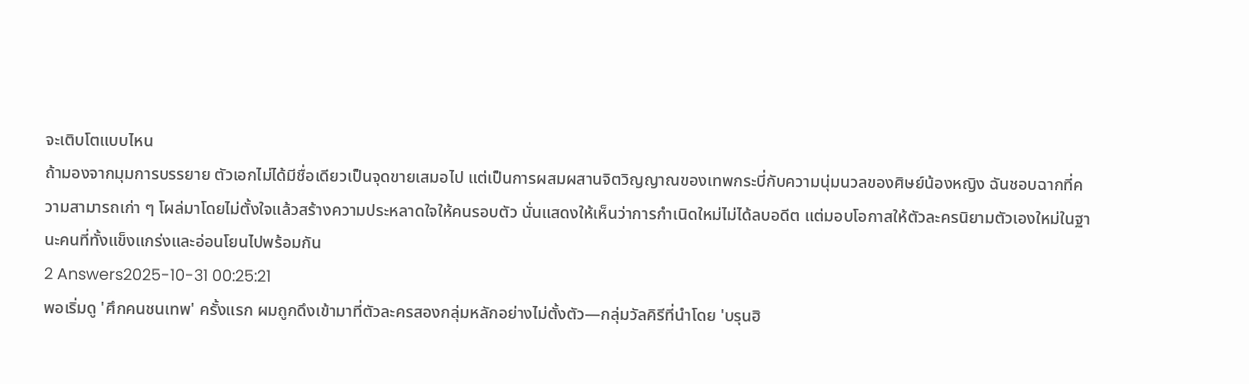จะเติบโตแบบไหน
ถ้ามองจากมุมการบรรยาย ตัวเอกไม่ได้มีชื่อเดียวเป็นจุดขายเสมอไป แต่เป็นการผสมผสานจิตวิญญาณของเทพกระบี่กับความนุ่มนวลของศิษย์น้องหญิง ฉันชอบฉากที่ความสามารถเก่า ๆ โผล่มาโดยไม่ตั้งใจแล้วสร้างความประหลาดใจให้คนรอบตัว นั่นแสดงให้เห็นว่าการกำเนิดใหม่ไม่ได้ลบอดีต แต่มอบโอกาสให้ตัวละครนิยามตัวเองใหม่ในฐานะคนที่ทั้งแข็งแกร่งและอ่อนโยนไปพร้อมกัน
2 Answers2025-10-31 00:25:21
พอเริ่มดู 'ศึกคนชนเทพ' ครั้งแรก ผมถูกดึงเข้ามาที่ตัวละครสองกลุ่มหลักอย่างไม่ตั้งตัว—กลุ่มวัลคิรีที่นำโดย 'บรุนฮิ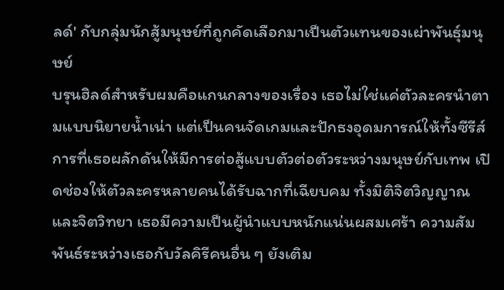ลด์' กับกลุ่มนักสู้มนุษย์ที่ถูกคัดเลือกมาเป็นตัวแทนของเผ่าพันธุ์มนุษย์
บรุนฮิลด์สำหรับผมคือแกนกลางของเรื่อง เธอไม่ใช่แค่ตัวละครนำตามแบบนิยายน้ำเน่า แต่เป็นคนจัดเกมและปักธงอุดมการณ์ให้ทั้งซีรีส์ การที่เธอผลักดันให้มีการต่อสู้แบบตัวต่อตัวระหว่างมนุษย์กับเทพ เปิดช่องให้ตัวละครหลายคนได้รับฉากที่เฉียบคม ทั้งมิติจิตวิญญาณและจิตวิทยา เธอมีความเป็นผู้นำแบบหนักแน่นผสมเศร้า ความสัมพันธ์ระหว่างเธอกับวัลคิรีคนอื่น ๆ ยังเติม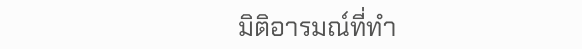มิติอารมณ์ที่ทำ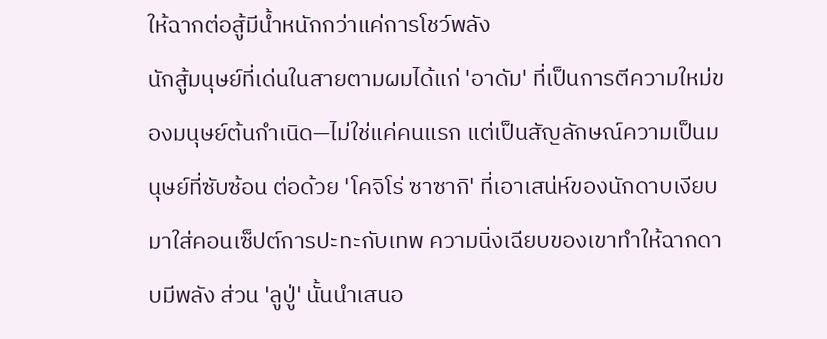ให้ฉากต่อสู้มีน้ำหนักกว่าแค่การโชว์พลัง
นักสู้มนุษย์ที่เด่นในสายตามผมได้แก่ 'อาดัม' ที่เป็นการตีความใหม่ของมนุษย์ต้นกำเนิด—ไม่ใช่แค่คนแรก แต่เป็นสัญลักษณ์ความเป็นมนุษย์ที่ซับซ้อน ต่อด้วย 'โคจิโร่ ซาซากิ' ที่เอาเสน่ห์ของนักดาบเงียบมาใส่คอนเซ็ปต์การปะทะกับเทพ ความนิ่งเฉียบของเขาทำให้ฉากดาบมีพลัง ส่วน 'ลูปู่' นั้นนำเสนอ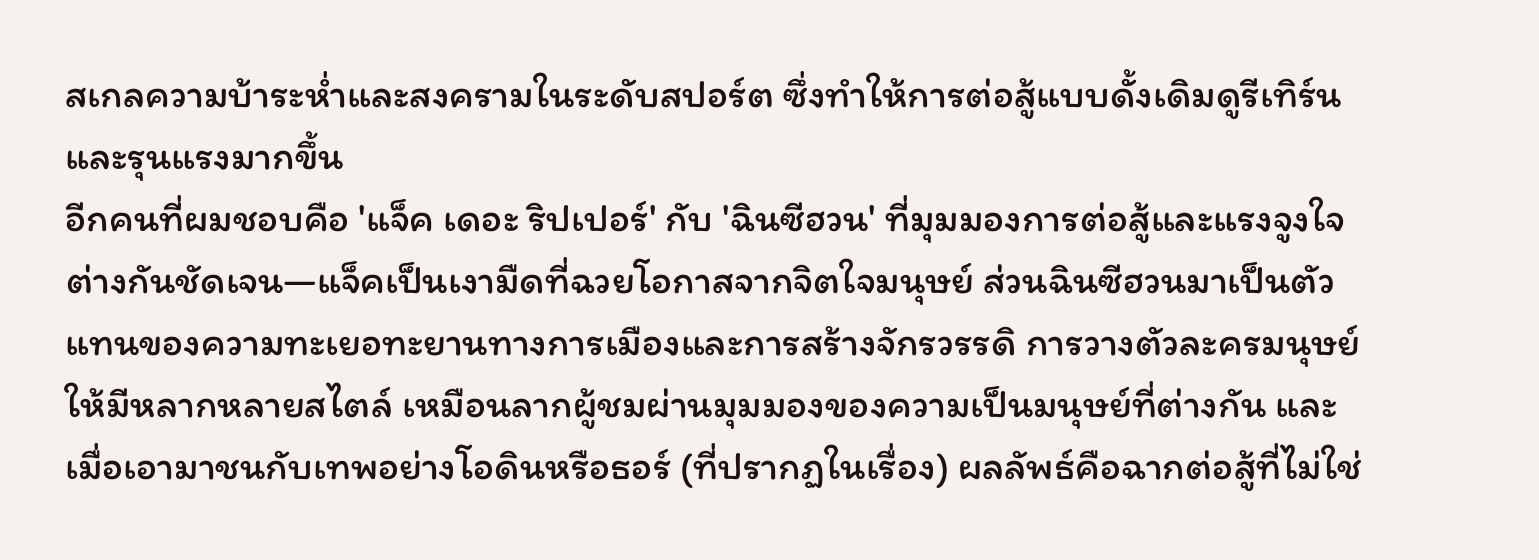สเกลความบ้าระห่ำและสงครามในระดับสปอร์ต ซึ่งทำให้การต่อสู้แบบดั้งเดิมดูรีเทิร์นและรุนแรงมากขึ้น
อีกคนที่ผมชอบคือ 'แจ็ค เดอะ ริปเปอร์' กับ 'ฉินซีฮวน' ที่มุมมองการต่อสู้และแรงจูงใจต่างกันชัดเจน—แจ็คเป็นเงามืดที่ฉวยโอกาสจากจิตใจมนุษย์ ส่วนฉินซีฮวนมาเป็นตัวแทนของความทะเยอทะยานทางการเมืองและการสร้างจักรวรรดิ การวางตัวละครมนุษย์ให้มีหลากหลายสไตล์ เหมือนลากผู้ชมผ่านมุมมองของความเป็นมนุษย์ที่ต่างกัน และเมื่อเอามาชนกับเทพอย่างโอดินหรือธอร์ (ที่ปรากฏในเรื่อง) ผลลัพธ์คือฉากต่อสู้ที่ไม่ใช่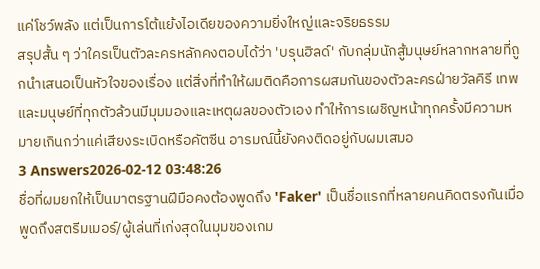แค่โชว์พลัง แต่เป็นการโต้แย้งไอเดียของความยิ่งใหญ่และจริยธรรม
สรุปสั้น ๆ ว่าใครเป็นตัวละครหลักคงตอบได้ว่า 'บรุนฮิลด์' กับกลุ่มนักสู้มนุษย์หลากหลายที่ถูกนำเสนอเป็นหัวใจของเรื่อง แต่สิ่งที่ทำให้ผมติดคือการผสมกันของตัวละครฝ่ายวัลคิรี เทพ และมนุษย์ที่ทุกตัวล้วนมีมุมมองและเหตุผลของตัวเอง ทำให้การเผชิญหน้าทุกครั้งมีความหมายเกินกว่าแค่เสียงระเบิดหรือคัตซีน อารมณ์นี้ยังคงติดอยู่กับผมเสมอ
3 Answers2026-02-12 03:48:26
ชื่อที่ผมยกให้เป็นมาตรฐานฝีมือคงต้องพูดถึง 'Faker' เป็นชื่อแรกที่หลายคนคิดตรงกันเมื่อพูดถึงสตรีมเมอร์/ผู้เล่นที่เก่งสุดในมุมของเกม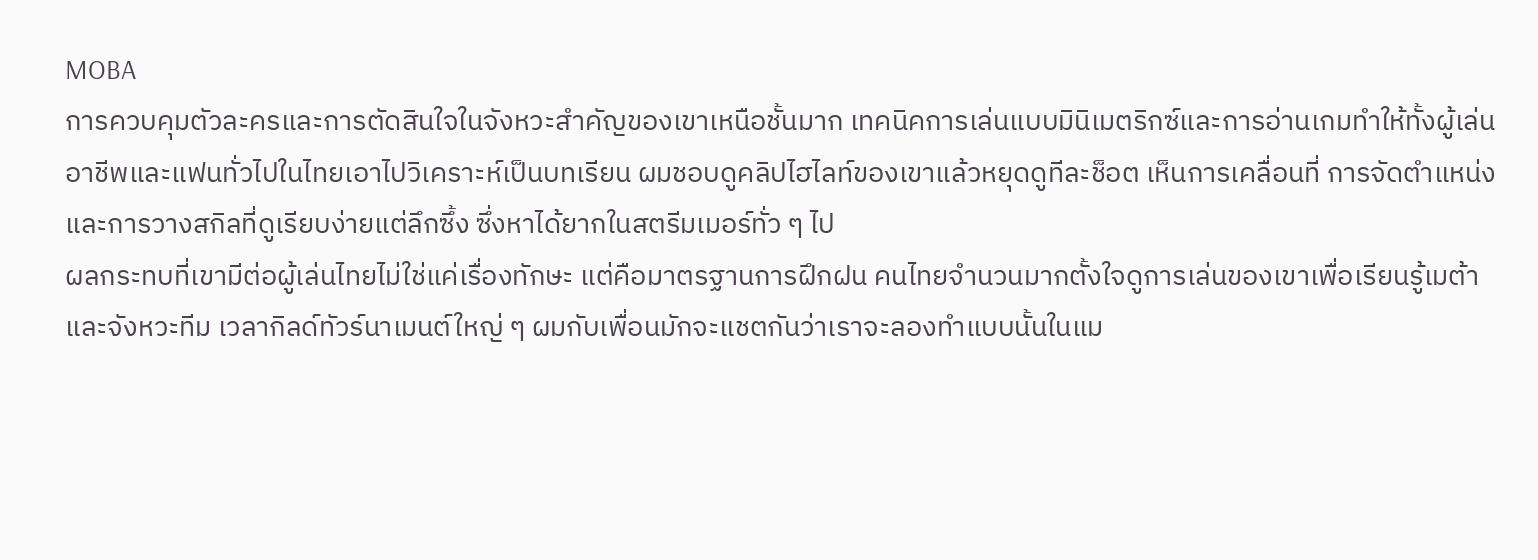MOBA
การควบคุมตัวละครและการตัดสินใจในจังหวะสำคัญของเขาเหนือชั้นมาก เทคนิคการเล่นแบบมินิเมตริกซ์และการอ่านเกมทำให้ทั้งผู้เล่นอาชีพและแฟนทั่วไปในไทยเอาไปวิเคราะห์เป็นบทเรียน ผมชอบดูคลิปไฮไลท์ของเขาแล้วหยุดดูทีละช็อต เห็นการเคลื่อนที่ การจัดตำแหน่ง และการวางสกิลที่ดูเรียบง่ายแต่ลึกซึ้ง ซึ่งหาได้ยากในสตรีมเมอร์ทั่ว ๆ ไป
ผลกระทบที่เขามีต่อผู้เล่นไทยไม่ใช่แค่เรื่องทักษะ แต่คือมาตรฐานการฝึกฝน คนไทยจำนวนมากตั้งใจดูการเล่นของเขาเพื่อเรียนรู้เมต้าและจังหวะทีม เวลากิลด์ทัวร์นาเมนต์ใหญ่ ๆ ผมกับเพื่อนมักจะแชตกันว่าเราจะลองทำแบบนั้นในแม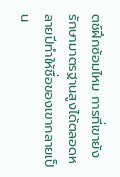ตช์ฝึกซ้อมไหม การที่เขายังรักษามาตรฐานสูงได้ตลอดหลายปีทำให้ชื่อของเขากลายเป็น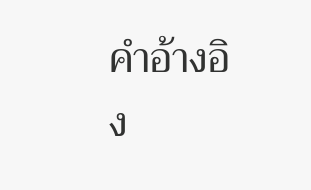คำอ้างอิง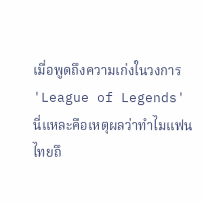เมื่อพูดถึงความเก่งในวงการ 'League of Legends' นี่แหละคือเหตุผลว่าทำไมแฟนไทยถึ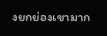งยกย่องเขามาก